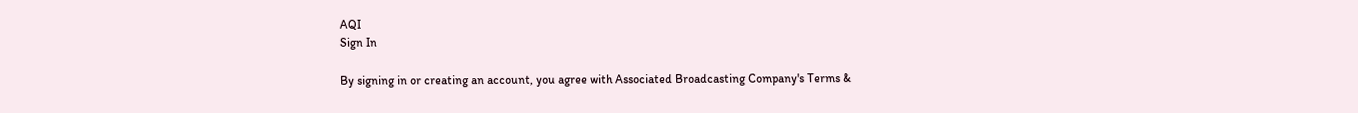AQI
Sign In

By signing in or creating an account, you agree with Associated Broadcasting Company's Terms &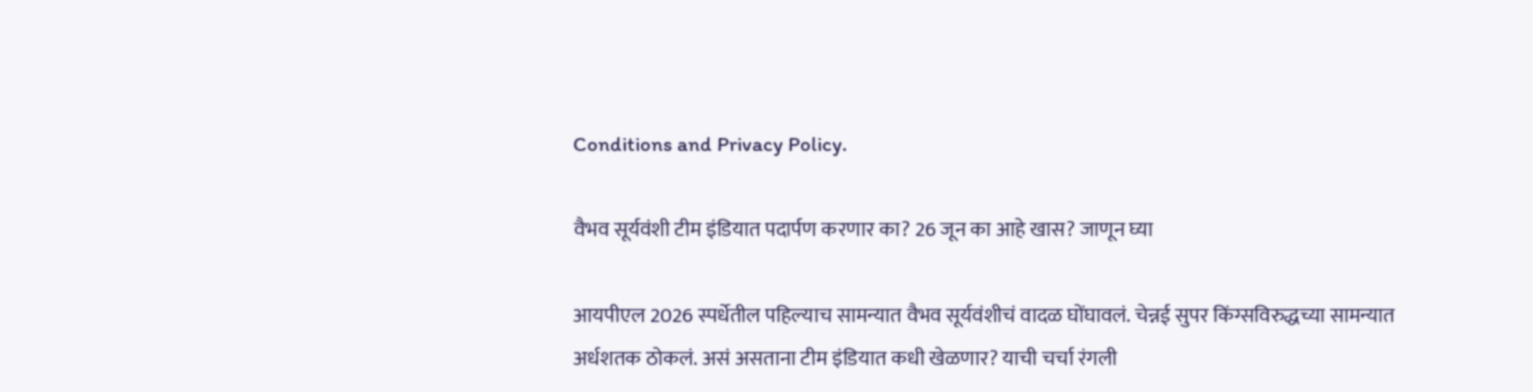Conditions and Privacy Policy.

वैभव सूर्यवंशी टीम इंडियात पदार्पण करणार का? 26 जून का आहे खास? जाणून घ्या

आयपीएल 2026 स्पर्धेतील पहिल्याच सामन्यात वैभव सूर्यवंशीचं वादळ घोंघावलं. चेन्नई सुपर किंग्सविरुद्धच्या सामन्यात अर्धशतक ठोकलं. असं असताना टीम इंडियात कधी खेळणार? याची चर्चा रंगली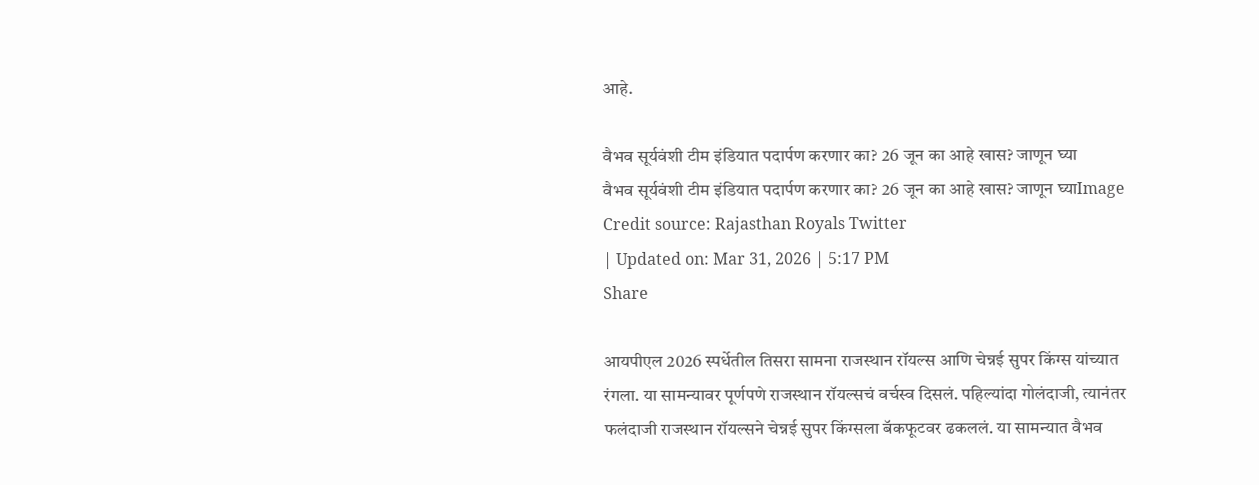आहे.

वैभव सूर्यवंशी टीम इंडियात पदार्पण करणार का? 26 जून का आहे खास? जाणून घ्या
वैभव सूर्यवंशी टीम इंडियात पदार्पण करणार का? 26 जून का आहे खास? जाणून घ्याImage Credit source: Rajasthan Royals Twitter
| Updated on: Mar 31, 2026 | 5:17 PM
Share

आयपीएल 2026 स्पर्धेतील तिसरा सामना राजस्थान रॉयल्स आणि चेन्नई सुपर किंग्स यांच्यात रंगला. या सामन्यावर पूर्णपणे राजस्थान रॉयल्सचं वर्चस्व दिसलं. पहिल्यांदा गोलंदाजी, त्यानंतर फलंदाजी राजस्थान रॉयल्सने चेन्नई सुपर किंग्सला बॅकफूटवर ढकललं. या सामन्यात वैभव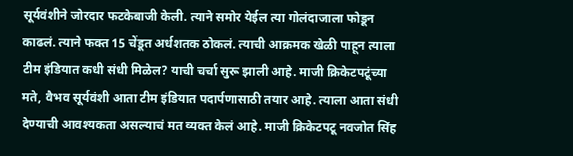सूर्यवंशीने जोरदार फटकेबाजी केली. त्याने समोर येईल त्या गोलंदाजाला फोडून काढलं. त्याने फक्त 15 चेंडूत अर्धशतक ठोकलं. त्याची आक्रमक खेळी पाहून त्याला टीम इंडियात कधी संधी मिळेल? याची चर्चा सुरू झाली आहे. माजी क्रिकेटपटूंच्या मते, वैभव सूर्यवंशी आता टीम इंडियात पदार्पणासाठी तयार आहे. त्याला आता संधी देण्याची आवश्यकता असल्याचं मत व्यक्त केलं आहे. माजी क्रिकेटपटू नवजोत सिंह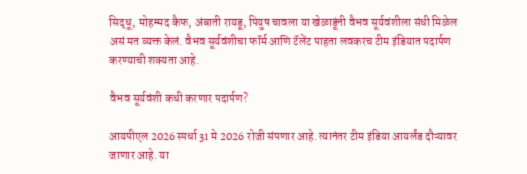सिद्धू, मोहम्मद कैफ, अंबाती रायडू, पियुष चावला या खेळाडूंनी वैभव सूर्यवंशीला संधी मिळेल असं मत व्यक्त केलं. वैभव सूर्यवंशीचा फॉर्म आणि टॅलेंट पाहता लवकरच टीम इंडियात पदार्पण करण्याची शक्यता आहे.

वैभव सूर्यवंशी कधी करणार पदार्पण?

आयपीएल 2026 स्पर्धा 31 मे 2026 रोजी संपणार आहे. त्यानंतर टीम इंडिया आयर्लंड दौऱ्यावर जाणार आहे. या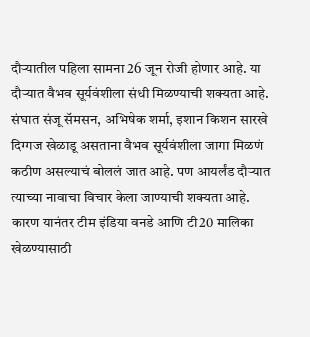दौऱ्यातील पहिला सामना 26 जून रोजी होणार आहे. या दौऱ्यात वैभव सूर्यवंशीला संधी मिळण्याची शक्यता आहे. संघात संजू सॅमसन, अभिषेक शर्मा, इशान किशन सारखे दिग्गज खेळाडू असताना वैभव सूर्यवंशीला जागा मिळणं कठीण असल्याचं बोललं जात आहे. पण आयर्लंड दौऱ्यात त्याच्या नावाचा विचार केला जाण्याची शक्यता आहे. कारण यानंतर टीम इंडिया वनडे आणि टी20 मालिका खेळण्यासाठी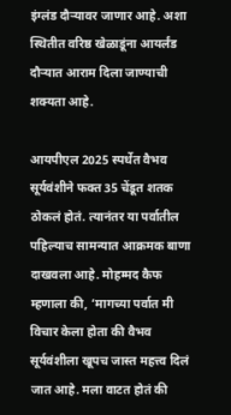इंग्लंड दौऱ्यावर जाणार आहे. अशा स्थितीत वरिष्ठ खेळाडूंना आयर्लंड दौऱ्यात आराम दिला जाण्याची शक्यता आहे.

आयपीएल 2025 स्पर्धेत वैभव सूर्यवंशीने फक्त 35 चेंडूत शतक ठोकलं होतं. त्यानंतर या पर्वातील पहिल्याच सामन्यात आक्रमक बाणा दाखवला आहे. मोहम्मद कैफ म्हणाला की, ‘मागच्या पर्वात मी विचार केला होता की वैभव सूर्यवंशीला खूपच जास्त महत्त्व दिलं जात आहे. मला वाटत होतं की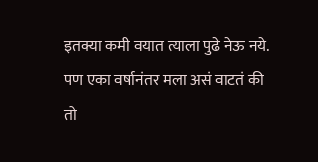इतक्या कमी वयात त्याला पुढे नेऊ नये. पण एका वर्षानंतर मला असं वाटतं की तो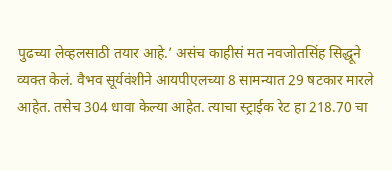पुढच्या लेव्हलसाठी तयार आहे.’ असंच काहीसं मत नवजोतसिंह सिद्धूने व्यक्त केलं. वैभव सूर्यवंशीने आयपीएलच्या 8 सामन्यात 29 षटकार मारले आहेत. तसेच 304 धावा केल्या आहेत. त्याचा स्ट्राईक रेट हा 218.70 चा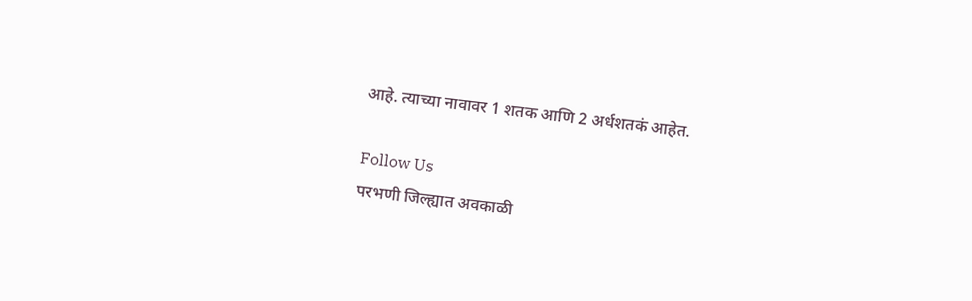आहे. त्याच्या नावावर 1 शतक आणि 2 अर्धशतकं आहेत.

Follow Us
परभणी जिल्ह्यात अवकाळी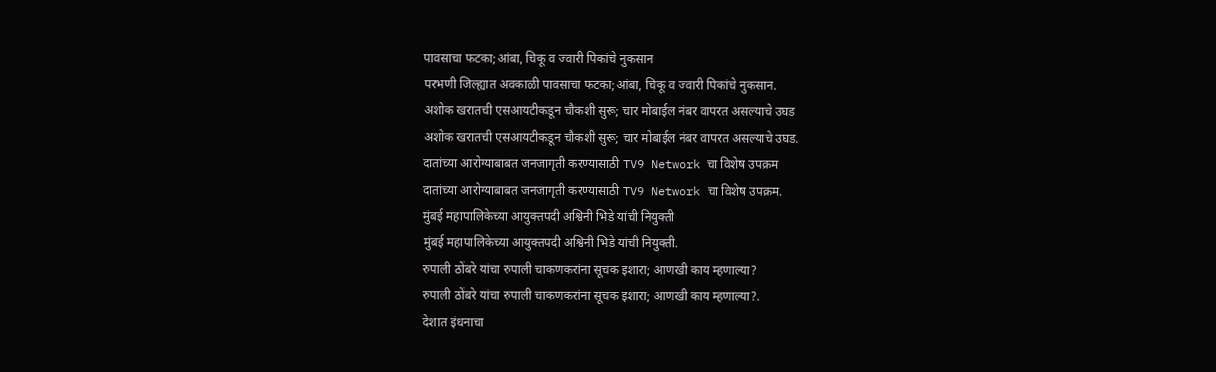पावसाचा फटका;आंबा, चिकू व ज्वारी पिकांचे नुकसान
परभणी जिल्ह्यात अवकाळी पावसाचा फटका;आंबा, चिकू व ज्वारी पिकांचे नुकसान.
अशोक खरातची एसआयटीकडून चौकशी सुरू; चार मोबाईल नंबर वापरत असल्याचे उघड
अशोक खरातची एसआयटीकडून चौकशी सुरू; चार मोबाईल नंबर वापरत असल्याचे उघड.
दातांच्या आरोग्याबाबत जनजागृती करण्यासाठी TV9 Network चा विशेष उपक्रम
दातांच्या आरोग्याबाबत जनजागृती करण्यासाठी TV9 Network चा विशेष उपक्रम.
मुंबई महापालिकेच्या आयुक्तपदी अश्विनी भिडे यांची नियुक्ती
मुंबई महापालिकेच्या आयुक्तपदी अश्विनी भिडे यांची नियुक्ती.
रुपाली ठोंबरे यांचा रुपाली चाकणकरांना सूचक इशारा; आणखी काय म्हणाल्या?
रुपाली ठोंबरे यांचा रुपाली चाकणकरांना सूचक इशारा; आणखी काय म्हणाल्या?.
देशात इंधनाचा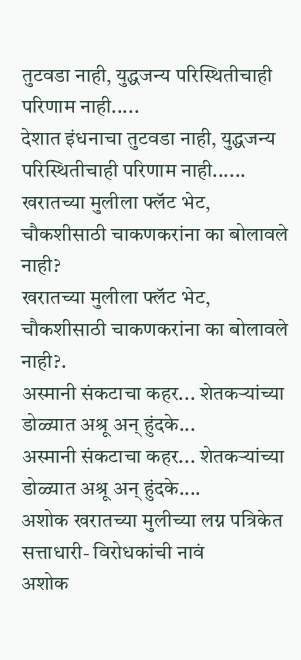तुटवडा नाही, युद्धजन्य परिस्थितीचाही परिणाम नाही.....
देशात इंधनाचा तुटवडा नाही, युद्धजन्य परिस्थितीचाही परिणाम नाही......
खरातच्या मुलीला फ्लॅट भेट, चौकशीसाठी चाकणकरांना का बोलावले नाही?
खरातच्या मुलीला फ्लॅट भेट, चौकशीसाठी चाकणकरांना का बोलावले नाही?.
अस्मानी संकटाचा कहर... शेतकऱ्यांच्या डोळ्यात अश्रू अन् हुंदके...
अस्मानी संकटाचा कहर... शेतकऱ्यांच्या डोळ्यात अश्रू अन् हुंदके....
अशोक खरातच्या मुलीच्या लग्न पत्रिकेत सत्ताधारी- विरोधकांची नावं
अशोक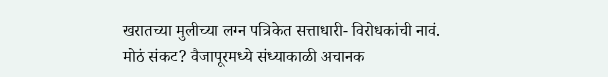खरातच्या मुलीच्या लग्न पत्रिकेत सत्ताधारी- विरोधकांची नावं.
मोठं संकट? वैजापूरमध्ये संध्याकाळी अचानक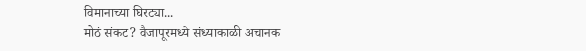विमानाच्या घिरट्या...
मोठं संकट? वैजापूरमध्ये संध्याकाळी अचानक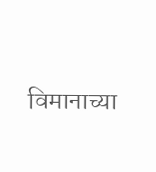विमानाच्या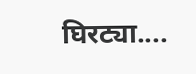घिरट्या....